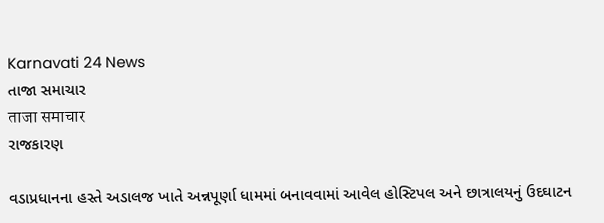Karnavati 24 News
તાજા સમાચાર
ताजा समाचार
રાજકારણ

વડાપ્રધાનના હસ્તે અડાલજ ખાતે અન્નપૂર્ણા ધામમાં બનાવવામાં આવેલ હોસ્ટિપલ અને છાત્રાલયનું ઉદઘાટન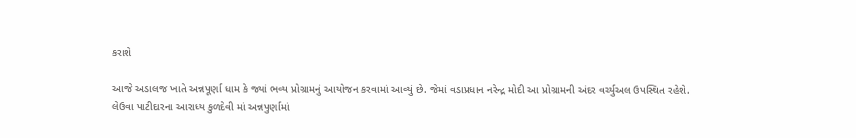કરાશે

આજે અડાલજ ખાતે અન્નપૂર્ણા ધામ કે જ્યાં ભવ્ય પ્રોગ્રામનું આયોજન કરવામાં આવ્યું છે. જેમાં વડાપ્રધાન નરેન્દ્ર મોદી આ પ્રોગ્રામની અંદર વર્ચ્યુઅલ ઉપસ્થિત રહેશે.
લેઉવા પાટીદારના આરાધ્ય કુળદેવી માં અન્નપુર્ણામાં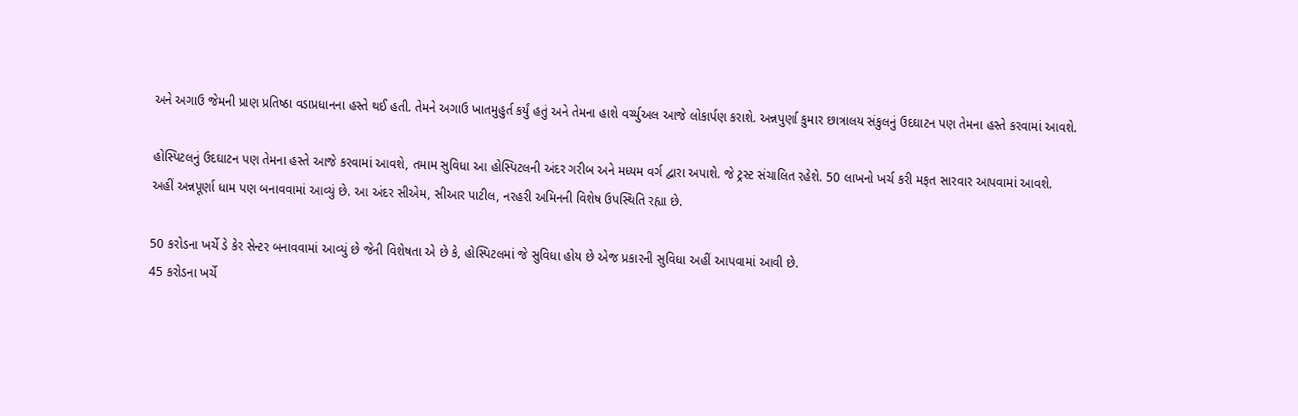અને અગાઉ જેમની પ્રાણ પ્રતિષ્ઠા વડાપ્રધાનના હસ્તે થઈ હતી. તેમને અગાઉ ખાતમુહુર્ત કર્યું હતું અને તેમના હાશે વર્ચ્યુઅલ આજે લોકાર્પણ કરાશે. અન્નપુર્ણા કુમાર છાત્રાલય સંકુલનું ઉદઘાટન પણ તેમના હસ્તે કરવામાં આવશે.

હોસ્પિટલનું ઉદઘાટન પણ તેમના હસ્તે આજે કરવામાં આવશે, તમામ સુવિધા આ હોસ્પિટલની અંદર ગરીબ અને મધ્યમ વર્ગ દ્વારા અપાશે. જે ટ્રસ્ટ સંચાલિત રહેશે. 50 લાખનો ખર્ચ કરી મફત સારવાર આપવામાં આવશે.
અહીં અન્નપૂર્ણા ધામ પણ બનાવવામાં આવ્યું છે. આ અંદર સીએમ, સીઆર પાટીલ, નરહરી અમિનની વિશેષ ઉપસ્થિતિ રહ્યા છે.

50 કરોડના ખર્ચે ડે કેર સેન્ટર બનાવવામાં આવ્યું છે જેની વિશેષતા એ છે કે, હોસ્પિટલમાં જે સુવિધા હોય છે એજ પ્રકારની સુવિધા અહીં આપવામાં આવી છે.
45 કરોડના ખર્ચે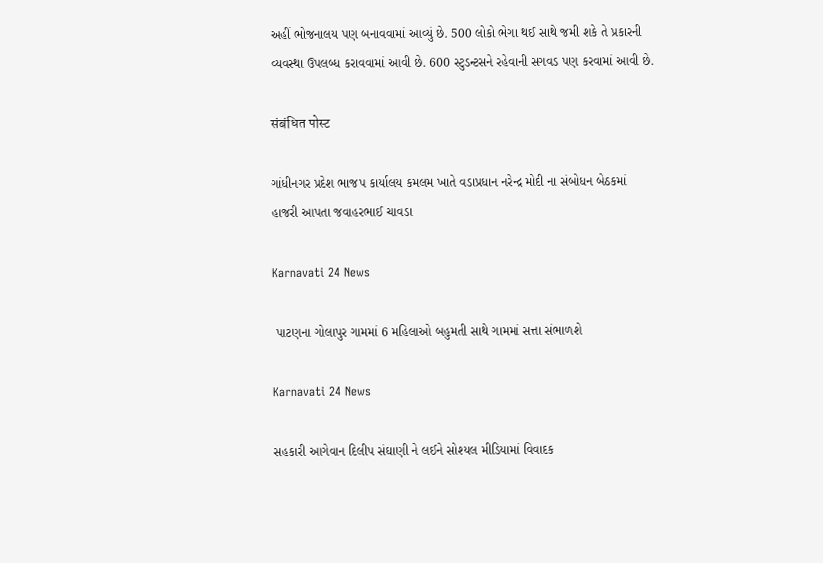અહીં ભોજનાલય પણ બનાવવામાં આવ્યું છે. 500 લોકો ભેગા થઈ સાથે જમી શકે તે પ્રકારની વ્યવસ્થા ઉપલબ્ધ કરાવવામાં આવી છે. 600 સ્ટુડન્ટસને રહેવાની સગવડ પણ કરવામાં આવી છે.

संबंधित पोस्ट

ગાંધીનગર પ્રદેશ ભાજપ કાર્યાલય કમલમ ખાતે વડાપ્રધાન નરેન્દ્ર મોદી ના સંબોધન બેઠકમાં હાજરી આપતા જવાહરભાઈ ચાવડા

Karnavati 24 News

 પાટણના ગોલાપુર ગામમાં 6 મહિલાઓ બહુમતી સાથે ગામમાં સત્તા સંભાળશે

Karnavati 24 News

સહકારી આગેવાન દિલીપ સંઘાણી ને લઈને સોશ્યલ મીડિયામાં વિવાદક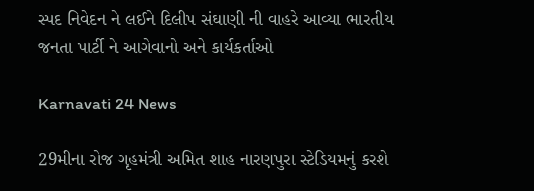સ્પદ નિવેદન ને લઈને દિલીપ સંઘાણી ની વાહરે આવ્યા ભારતીય જનતા પાર્ટી ને આગેવાનો અને કાર્યકર્તાઓ

Karnavati 24 News

29મીના રોજ ગૃહમંત્રી અમિત શાહ નારણપુરા સ્ટેડિયમનું કરશે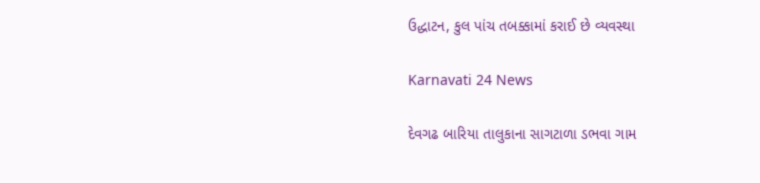ઉદ્ધાટન, કુલ પાંચ તબક્કામાં કરાઈ છે વ્યવસ્થા

Karnavati 24 News

દેવગઢ બારિયા તાલુકાના સાગટાળા ડભવા ગામ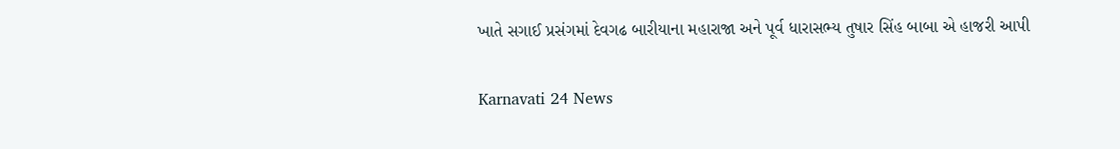ખાતે સગાઈ પ્રસંગમાં દેવગઢ બારીયાના મહારાજા અને પૂર્વ ધારાસભ્ય તુષાર સિંહ બાબા એ હાજરી આપી

Karnavati 24 News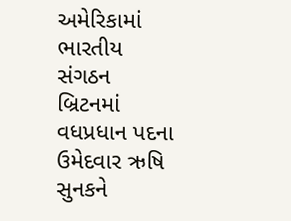અમેરિકામાં ભારતીય સંગઠન બ્રિટનમાં વધપ્રધાન પદના ઉમેદવાર ઋષિ સુનકને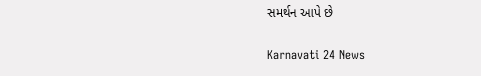સમર્થન આપે છે

Karnavati 24 News